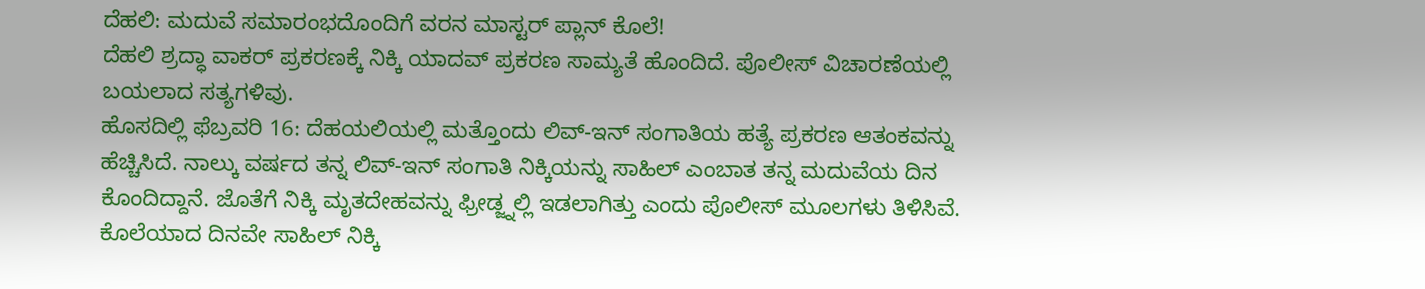ದೆಹಲಿ: ಮದುವೆ ಸಮಾರಂಭದೊಂದಿಗೆ ವರನ ಮಾಸ್ಟರ್ ಪ್ಲಾನ್ ಕೊಲೆ!
ದೆಹಲಿ ಶ್ರದ್ಧಾ ವಾಕರ್ ಪ್ರಕರಣಕ್ಕೆ ನಿಕ್ಕಿ ಯಾದವ್ ಪ್ರಕರಣ ಸಾಮ್ಯತೆ ಹೊಂದಿದೆ. ಪೊಲೀಸ್ ವಿಚಾರಣೆಯಲ್ಲಿ ಬಯಲಾದ ಸತ್ಯಗಳಿವು.
ಹೊಸದಿಲ್ಲಿ ಫೆಬ್ರವರಿ 16: ದೆಹಯಲಿಯಲ್ಲಿ ಮತ್ತೊಂದು ಲಿವ್-ಇನ್ ಸಂಗಾತಿಯ ಹತ್ಯೆ ಪ್ರಕರಣ ಆತಂಕವನ್ನು ಹೆಚ್ಚಿಸಿದೆ. ನಾಲ್ಕು ವರ್ಷದ ತನ್ನ ಲಿವ್-ಇನ್ ಸಂಗಾತಿ ನಿಕ್ಕಿಯನ್ನು ಸಾಹಿಲ್ ಎಂಬಾತ ತನ್ನ ಮದುವೆಯ ದಿನ ಕೊಂದಿದ್ದಾನೆ. ಜೊತೆಗೆ ನಿಕ್ಕಿ ಮೃತದೇಹವನ್ನು ಫ್ರೀಡ್ಜ್ನಲ್ಲಿ ಇಡಲಾಗಿತ್ತು ಎಂದು ಪೊಲೀಸ್ ಮೂಲಗಳು ತಿಳಿಸಿವೆ. ಕೊಲೆಯಾದ ದಿನವೇ ಸಾಹಿಲ್ ನಿಕ್ಕಿ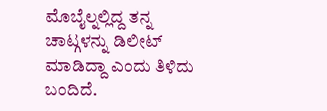ಮೊಬೈಲ್ನಲ್ಲಿದ್ದ ತನ್ನ ಚಾಟ್ಗಳನ್ನು ಡಿಲೀಟ್ ಮಾಡಿದ್ದಾ ಎಂದು ತಿಳಿದು ಬಂದಿದೆ.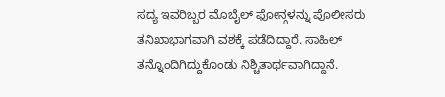ಸದ್ಯ ಇವರಿಬ್ಬರ ಮೊಬೈಲ್ ಫೋನ್ಗಳನ್ನು ಪೊಲೀಸರು ತನಿಖಾಭಾಗವಾಗಿ ವಶಕ್ಕೆ ಪಡೆದಿದ್ದಾರೆ. ಸಾಹಿಲ್ ತನ್ನೊಂದಿಗಿದ್ದುಕೊಂಡು ನಿಶ್ಚಿತಾರ್ಥವಾಗಿದ್ದಾನೆ.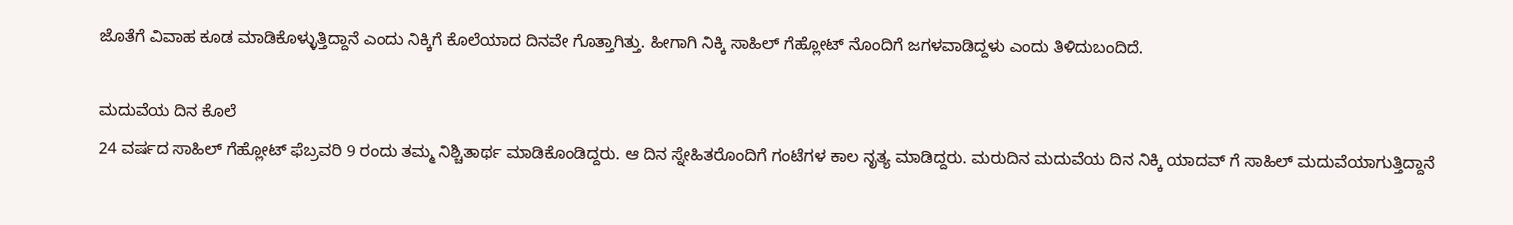ಜೊತೆಗೆ ವಿವಾಹ ಕೂಡ ಮಾಡಿಕೊಳ್ಳುತ್ತಿದ್ದಾನೆ ಎಂದು ನಿಕ್ಕಿಗೆ ಕೊಲೆಯಾದ ದಿನವೇ ಗೊತ್ತಾಗಿತ್ತು. ಹೀಗಾಗಿ ನಿಕ್ಕಿ ಸಾಹಿಲ್ ಗೆಹ್ಲೋಟ್ ನೊಂದಿಗೆ ಜಗಳವಾಡಿದ್ದಳು ಎಂದು ತಿಳಿದುಬಂದಿದೆ.

ಮದುವೆಯ ದಿನ ಕೊಲೆ
24 ವರ್ಷದ ಸಾಹಿಲ್ ಗೆಹ್ಲೋಟ್ ಫೆಬ್ರವರಿ 9 ರಂದು ತಮ್ಮ ನಿಶ್ಚಿತಾರ್ಥ ಮಾಡಿಕೊಂಡಿದ್ದರು. ಆ ದಿನ ಸ್ನೇಹಿತರೊಂದಿಗೆ ಗಂಟೆಗಳ ಕಾಲ ನೃತ್ಯ ಮಾಡಿದ್ದರು. ಮರುದಿನ ಮದುವೆಯ ದಿನ ನಿಕ್ಕಿ ಯಾದವ್ ಗೆ ಸಾಹಿಲ್ ಮದುವೆಯಾಗುತ್ತಿದ್ದಾನೆ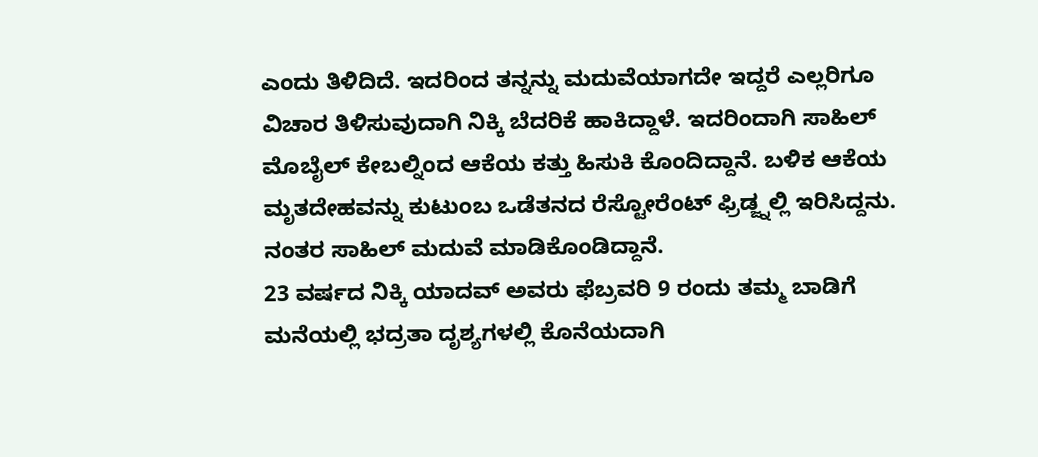ಎಂದು ತಿಳಿದಿದೆ. ಇದರಿಂದ ತನ್ನನ್ನು ಮದುವೆಯಾಗದೇ ಇದ್ದರೆ ಎಲ್ಲರಿಗೂ ವಿಚಾರ ತಿಳಿಸುವುದಾಗಿ ನಿಕ್ಕಿ ಬೆದರಿಕೆ ಹಾಕಿದ್ದಾಳೆ. ಇದರಿಂದಾಗಿ ಸಾಹಿಲ್ ಮೊಬೈಲ್ ಕೇಬಲ್ನಿಂದ ಆಕೆಯ ಕತ್ತು ಹಿಸುಕಿ ಕೊಂದಿದ್ದಾನೆ. ಬಳಿಕ ಆಕೆಯ ಮೃತದೇಹವನ್ನು ಕುಟುಂಬ ಒಡೆತನದ ರೆಸ್ಟೋರೆಂಟ್ ಫ್ರಿಡ್ಜ್ನಲ್ಲಿ ಇರಿಸಿದ್ದನು. ನಂತರ ಸಾಹಿಲ್ ಮದುವೆ ಮಾಡಿಕೊಂಡಿದ್ದಾನೆ.
23 ವರ್ಷದ ನಿಕ್ಕಿ ಯಾದವ್ ಅವರು ಫೆಬ್ರವರಿ 9 ರಂದು ತಮ್ಮ ಬಾಡಿಗೆ ಮನೆಯಲ್ಲಿ ಭದ್ರತಾ ದೃಶ್ಯಗಳಲ್ಲಿ ಕೊನೆಯದಾಗಿ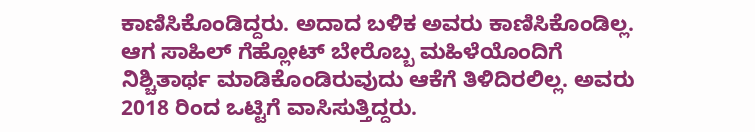ಕಾಣಿಸಿಕೊಂಡಿದ್ದರು. ಅದಾದ ಬಳಿಕ ಅವರು ಕಾಣಿಸಿಕೊಂಡಿಲ್ಲ. ಆಗ ಸಾಹಿಲ್ ಗೆಹ್ಲೋಟ್ ಬೇರೊಬ್ಬ ಮಹಿಳೆಯೊಂದಿಗೆ ನಿಶ್ಚಿತಾರ್ಥ ಮಾಡಿಕೊಂಡಿರುವುದು ಆಕೆಗೆ ತಿಳಿದಿರಲಿಲ್ಲ. ಅವರು 2018 ರಿಂದ ಒಟ್ಟಿಗೆ ವಾಸಿಸುತ್ತಿದ್ದರು.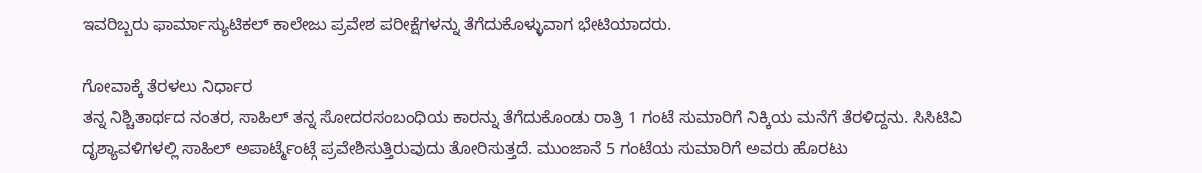ಇವರಿಬ್ಬರು ಫಾರ್ಮಾಸ್ಯುಟಿಕಲ್ ಕಾಲೇಜು ಪ್ರವೇಶ ಪರೀಕ್ಷೆಗಳನ್ನು ತೆಗೆದುಕೊಳ್ಳುವಾಗ ಭೇಟಿಯಾದರು.

ಗೋವಾಕ್ಕೆ ತೆರಳಲು ನಿರ್ಧಾರ
ತನ್ನ ನಿಶ್ಚಿತಾರ್ಥದ ನಂತರ, ಸಾಹಿಲ್ ತನ್ನ ಸೋದರಸಂಬಂಧಿಯ ಕಾರನ್ನು ತೆಗೆದುಕೊಂಡು ರಾತ್ರಿ 1 ಗಂಟೆ ಸುಮಾರಿಗೆ ನಿಕ್ಕಿಯ ಮನೆಗೆ ತೆರಳಿದ್ದನು. ಸಿಸಿಟಿವಿ ದೃಶ್ಯಾವಳಿಗಳಲ್ಲಿ ಸಾಹಿಲ್ ಅಪಾರ್ಟ್ಮೆಂಟ್ಗೆ ಪ್ರವೇಶಿಸುತ್ತಿರುವುದು ತೋರಿಸುತ್ತದೆ. ಮುಂಜಾನೆ 5 ಗಂಟೆಯ ಸುಮಾರಿಗೆ ಅವರು ಹೊರಟು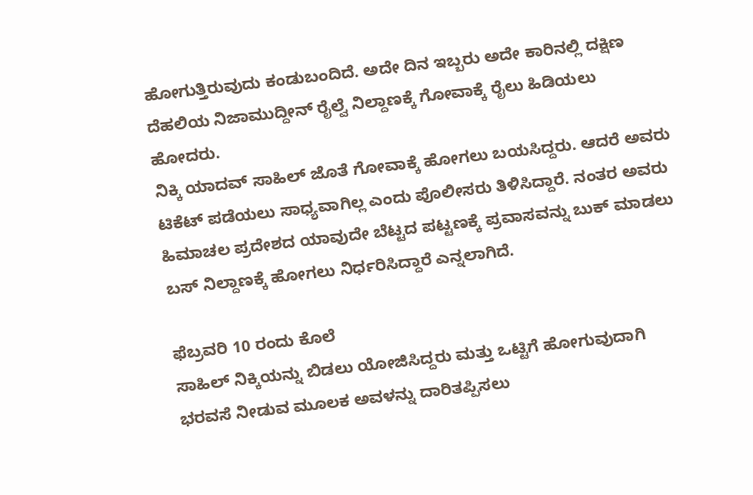ಹೋಗುತ್ತಿರುವುದು ಕಂಡುಬಂದಿದೆ. ಅದೇ ದಿನ ಇಬ್ಬರು ಅದೇ ಕಾರಿನಲ್ಲಿ ದಕ್ಷಿಣ ದೆಹಲಿಯ ನಿಜಾಮುದ್ದೀನ್ ರೈಲ್ವೆ ನಿಲ್ದಾಣಕ್ಕೆ ಗೋವಾಕ್ಕೆ ರೈಲು ಹಿಡಿಯಲು ಹೋದರು.
ನಿಕ್ಕಿ ಯಾದವ್ ಸಾಹಿಲ್ ಜೊತೆ ಗೋವಾಕ್ಕೆ ಹೋಗಲು ಬಯಸಿದ್ದರು. ಆದರೆ ಅವರು ಟಿಕೆಟ್ ಪಡೆಯಲು ಸಾಧ್ಯವಾಗಿಲ್ಲ ಎಂದು ಪೊಲೀಸರು ತಿಳಿಸಿದ್ದಾರೆ. ನಂತರ ಅವರು ಹಿಮಾಚಲ ಪ್ರದೇಶದ ಯಾವುದೇ ಬೆಟ್ಟದ ಪಟ್ಟಣಕ್ಕೆ ಪ್ರವಾಸವನ್ನು ಬುಕ್ ಮಾಡಲು ಬಸ್ ನಿಲ್ದಾಣಕ್ಕೆ ಹೋಗಲು ನಿರ್ಧರಿಸಿದ್ದಾರೆ ಎನ್ನಲಾಗಿದೆ.

ಫೆಬ್ರವರಿ 10 ರಂದು ಕೊಲೆ
ಸಾಹಿಲ್ ನಿಕ್ಕಿಯನ್ನು ಬಿಡಲು ಯೋಜಿಸಿದ್ದರು ಮತ್ತು ಒಟ್ಟಿಗೆ ಹೋಗುವುದಾಗಿ ಭರವಸೆ ನೀಡುವ ಮೂಲಕ ಅವಳನ್ನು ದಾರಿತಪ್ಪಿಸಲು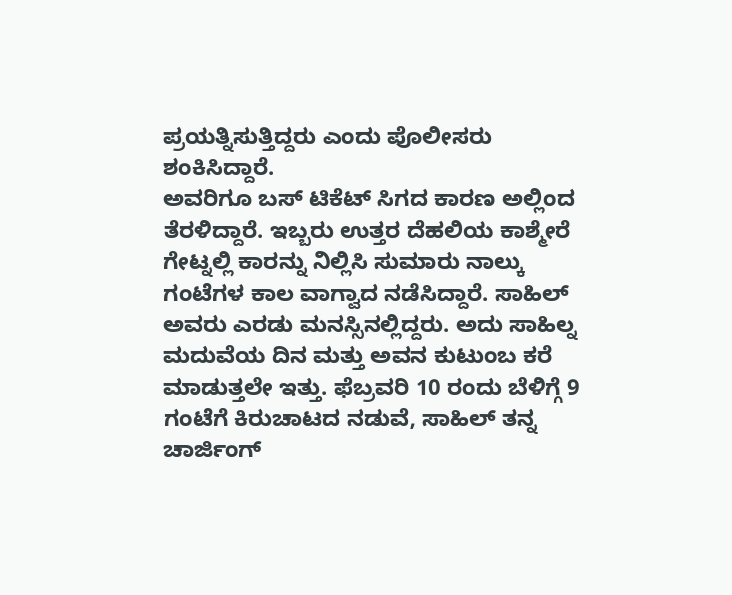ಪ್ರಯತ್ನಿಸುತ್ತಿದ್ದರು ಎಂದು ಪೊಲೀಸರು ಶಂಕಿಸಿದ್ದಾರೆ.
ಅವರಿಗೂ ಬಸ್ ಟಿಕೆಟ್ ಸಿಗದ ಕಾರಣ ಅಲ್ಲಿಂದ ತೆರಳಿದ್ದಾರೆ. ಇಬ್ಬರು ಉತ್ತರ ದೆಹಲಿಯ ಕಾಶ್ಮೇರೆ ಗೇಟ್ನಲ್ಲಿ ಕಾರನ್ನು ನಿಲ್ಲಿಸಿ ಸುಮಾರು ನಾಲ್ಕು ಗಂಟೆಗಳ ಕಾಲ ವಾಗ್ವಾದ ನಡೆಸಿದ್ದಾರೆ. ಸಾಹಿಲ್ ಅವರು ಎರಡು ಮನಸ್ಸಿನಲ್ಲಿದ್ದರು. ಅದು ಸಾಹಿಲ್ನ ಮದುವೆಯ ದಿನ ಮತ್ತು ಅವನ ಕುಟುಂಬ ಕರೆ ಮಾಡುತ್ತಲೇ ಇತ್ತು. ಫೆಬ್ರವರಿ 10 ರಂದು ಬೆಳಿಗ್ಗೆ 9 ಗಂಟೆಗೆ ಕಿರುಚಾಟದ ನಡುವೆ, ಸಾಹಿಲ್ ತನ್ನ ಚಾರ್ಜಿಂಗ್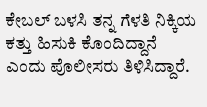ಕೇಬಲ್ ಬಳಸಿ ತನ್ನ ಗೆಳತಿ ನಿಕ್ಕಿಯ ಕತ್ತು ಹಿಸುಕಿ ಕೊಂದಿದ್ದಾನೆ ಎಂದು ಪೊಲೀಸರು ತಿಳಿಸಿದ್ದಾರೆ.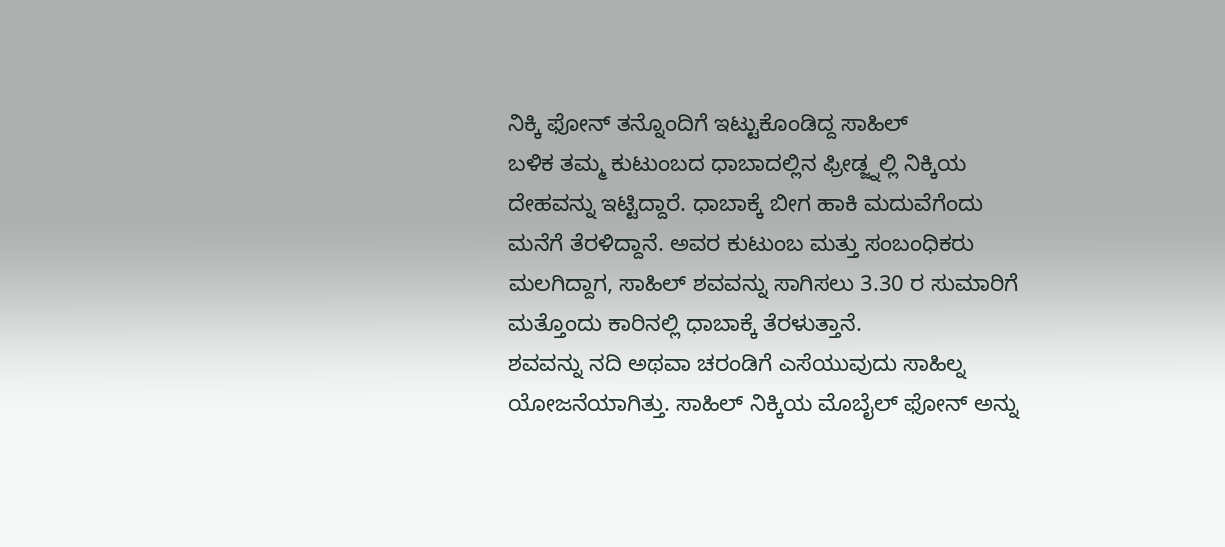ನಿಕ್ಕಿ ಫೋನ್ ತನ್ನೊಂದಿಗೆ ಇಟ್ಟುಕೊಂಡಿದ್ದ ಸಾಹಿಲ್
ಬಳಿಕ ತಮ್ಮ ಕುಟುಂಬದ ಧಾಬಾದಲ್ಲಿನ ಫ್ರೀಡ್ಜ್ನಲ್ಲಿ ನಿಕ್ಕಿಯ ದೇಹವನ್ನು ಇಟ್ಟಿದ್ದಾರೆ. ಧಾಬಾಕ್ಕೆ ಬೀಗ ಹಾಕಿ ಮದುವೆಗೆಂದು ಮನೆಗೆ ತೆರಳಿದ್ದಾನೆ. ಅವರ ಕುಟುಂಬ ಮತ್ತು ಸಂಬಂಧಿಕರು ಮಲಗಿದ್ದಾಗ, ಸಾಹಿಲ್ ಶವವನ್ನು ಸಾಗಿಸಲು 3.30 ರ ಸುಮಾರಿಗೆ ಮತ್ತೊಂದು ಕಾರಿನಲ್ಲಿ ಧಾಬಾಕ್ಕೆ ತೆರಳುತ್ತಾನೆ.
ಶವವನ್ನು ನದಿ ಅಥವಾ ಚರಂಡಿಗೆ ಎಸೆಯುವುದು ಸಾಹಿಲ್ನ ಯೋಜನೆಯಾಗಿತ್ತು. ಸಾಹಿಲ್ ನಿಕ್ಕಿಯ ಮೊಬೈಲ್ ಫೋನ್ ಅನ್ನು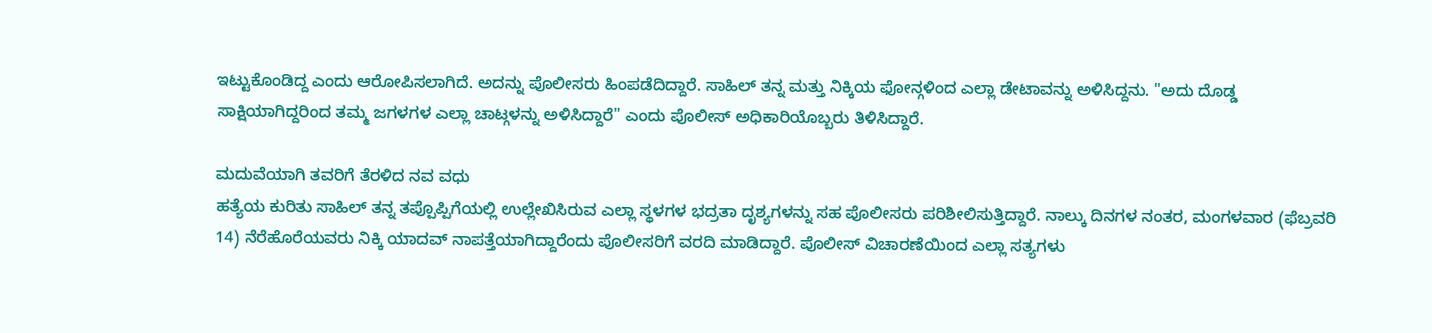ಇಟ್ಟುಕೊಂಡಿದ್ದ ಎಂದು ಆರೋಪಿಸಲಾಗಿದೆ. ಅದನ್ನು ಪೊಲೀಸರು ಹಿಂಪಡೆದಿದ್ದಾರೆ. ಸಾಹಿಲ್ ತನ್ನ ಮತ್ತು ನಿಕ್ಕಿಯ ಫೋನ್ಗಳಿಂದ ಎಲ್ಲಾ ಡೇಟಾವನ್ನು ಅಳಿಸಿದ್ದನು. "ಅದು ದೊಡ್ಡ ಸಾಕ್ಷಿಯಾಗಿದ್ದರಿಂದ ತಮ್ಮ ಜಗಳಗಳ ಎಲ್ಲಾ ಚಾಟ್ಗಳನ್ನು ಅಳಿಸಿದ್ದಾರೆ" ಎಂದು ಪೊಲೀಸ್ ಅಧಿಕಾರಿಯೊಬ್ಬರು ತಿಳಿಸಿದ್ದಾರೆ.

ಮದುವೆಯಾಗಿ ತವರಿಗೆ ತೆರಳಿದ ನವ ವಧು
ಹತ್ಯೆಯ ಕುರಿತು ಸಾಹಿಲ್ ತನ್ನ ತಪ್ಪೊಪ್ಪಿಗೆಯಲ್ಲಿ ಉಲ್ಲೇಖಿಸಿರುವ ಎಲ್ಲಾ ಸ್ಥಳಗಳ ಭದ್ರತಾ ದೃಶ್ಯಗಳನ್ನು ಸಹ ಪೊಲೀಸರು ಪರಿಶೀಲಿಸುತ್ತಿದ್ದಾರೆ. ನಾಲ್ಕು ದಿನಗಳ ನಂತರ, ಮಂಗಳವಾರ (ಫೆಬ್ರವರಿ 14) ನೆರೆಹೊರೆಯವರು ನಿಕ್ಕಿ ಯಾದವ್ ನಾಪತ್ತೆಯಾಗಿದ್ದಾರೆಂದು ಪೊಲೀಸರಿಗೆ ವರದಿ ಮಾಡಿದ್ದಾರೆ. ಪೊಲೀಸ್ ವಿಚಾರಣೆಯಿಂದ ಎಲ್ಲಾ ಸತ್ಯಗಳು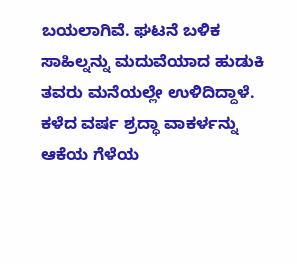ಬಯಲಾಗಿವೆ. ಘಟನೆ ಬಳಿಕ ಸಾಹಿಲ್ನನ್ನು ಮದುವೆಯಾದ ಹುಡುಕಿ ತವರು ಮನೆಯಲ್ಲೇ ಉಳಿದಿದ್ದಾಳೆ.
ಕಳೆದ ವರ್ಷ ಶ್ರದ್ಧಾ ವಾಕರ್ಳನ್ನು ಆಕೆಯ ಗೆಳೆಯ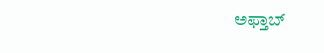ಅಫ್ತಾಬ್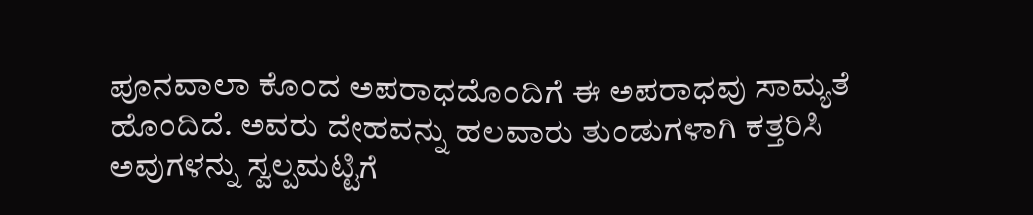ಪೂನವಾಲಾ ಕೊಂದ ಅಪರಾಧದೊಂದಿಗೆ ಈ ಅಪರಾಧವು ಸಾಮ್ಯತೆ ಹೊಂದಿದೆ. ಅವರು ದೇಹವನ್ನು ಹಲವಾರು ತುಂಡುಗಳಾಗಿ ಕತ್ತರಿಸಿ ಅವುಗಳನ್ನು ಸ್ವಲ್ಪಮಟ್ಟಿಗೆ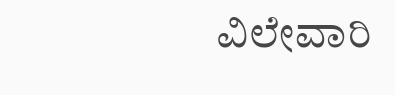ವಿಲೇವಾರಿ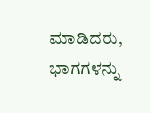ಮಾಡಿದರು, ಭಾಗಗಳನ್ನು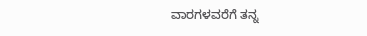ವಾರಗಳವರೆಗೆ ತನ್ನ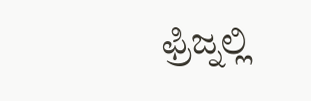ಫ್ರಿಜ್ನಲ್ಲಿ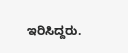ಇರಿಸಿದ್ದರು.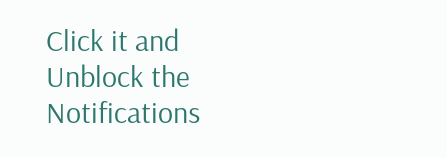Click it and Unblock the Notifications